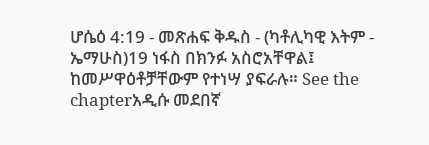ሆሴዕ 4:19 - መጽሐፍ ቅዱስ - (ካቶሊካዊ እትም - ኤማሁስ)19 ነፋስ በክንፉ አስሮአቸዋል፤ ከመሥዋዕቶቻቸውም የተነሣ ያፍራሉ። See the chapterአዲሱ መደበኛ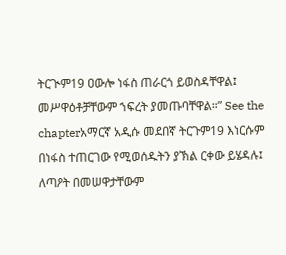ትርጒም19 ዐውሎ ነፋስ ጠራርጎ ይወስዳቸዋል፤ መሥዋዕቶቻቸውም ኀፍረት ያመጡባቸዋል።” See the chapterአማርኛ አዲሱ መደበኛ ትርጉም19 እነርሱም በነፋስ ተጠርገው የሚወሰዱትን ያኽል ርቀው ይሄዳሉ፤ ለጣዖት በመሠዋታቸውም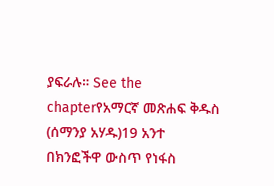ያፍራሉ። See the chapterየአማርኛ መጽሐፍ ቅዱስ (ሰማንያ አሃዱ)19 አንተ በክንፎችዋ ውስጥ የነፋስ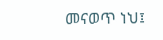መናወጥ ነህ፤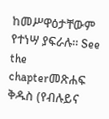ከመሥዋዕታቸውም የተነሣ ያፍራሉ። See the chapterመጽሐፍ ቅዱስ (የብሉይና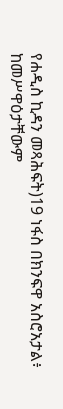የሐዲስ ኪዳን መጻሕፍት)19 ነፋስ በክንፍዋ አስሮአታል፥ ከመሥዋዕታቸውም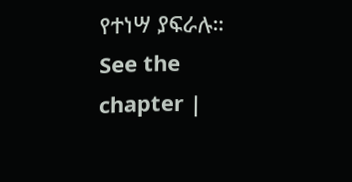የተነሣ ያፍራሉ። See the chapter |